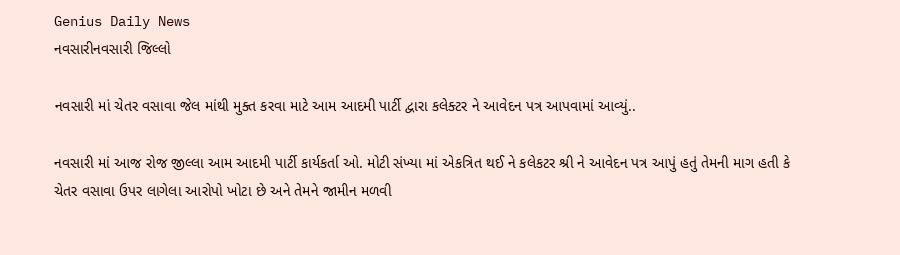Genius Daily News
નવસારીનવસારી જિલ્લો

નવસારી માં ચેતર વસાવા જેલ માંથી મુક્ત કરવા માટે આમ આદમી પાર્ટી દ્વારા કલેક્ટર ને આવેદન પત્ર આપવામાં આવ્યું..

નવસારી માં આજ રોજ જીલ્લા આમ આદમી પાર્ટી કાર્યકર્તા ઓ. મોટી સંખ્યા માં એકત્રિત થઈ ને કલેકટર શ્રી ને આવેદન પત્ર આપું હતું તેમની માગ હતી કે ચેતર વસાવા ઉપર લાગેલા આરોપો ખોટા છે અને તેમને જામીન મળવી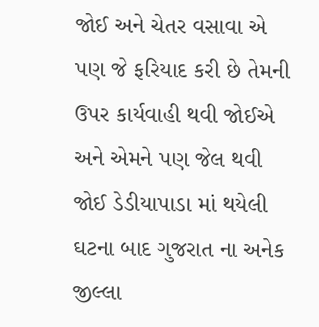જોઈ અને ચેતર વસાવા એ પણ જે ફરિયાદ કરી છે તેમની ઉપર કાર્યવાહી થવી જોઈએ અને એમને પણ જેલ થવી જોઈ ડેડીયાપાડા માં થયેલી ઘટના બાદ ગુજરાત ના અનેક જીલ્લા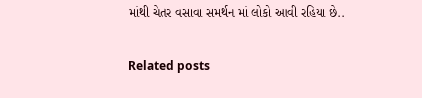માંથી ચેતર વસાવા સમર્થન માં લોકો આવી રહિયા છે..

Related posts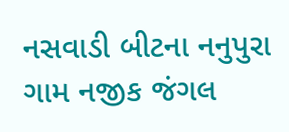નસવાડી બીટના નનુપુરા ગામ નજીક જંગલ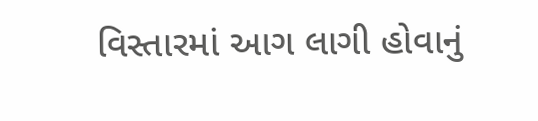વિસ્તારમાં આગ લાગી હોવાનું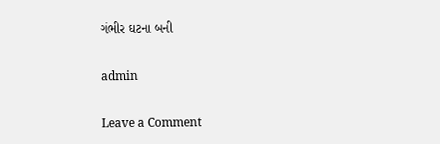ગંભીર ઘટના બની

admin

Leave a Comment